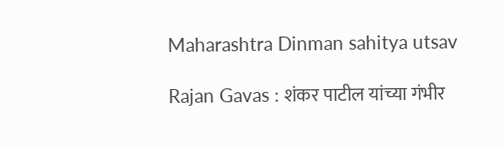Maharashtra Dinman sahitya utsav

Rajan Gavas : शंकर पाटील यांच्या गंभीर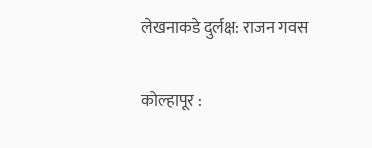लेखनाकडे दुर्लक्ष: राजन गवस

कोल्हापूर :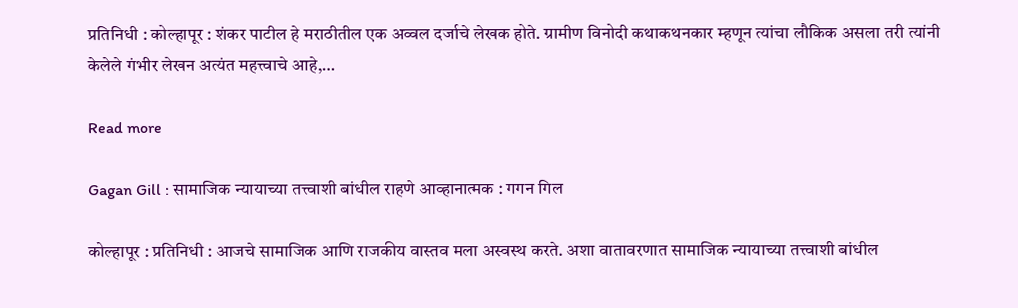प्रतिनिधी : कोल्हापूर : शंकर पाटील हे मराठीतील एक अव्वल दर्जाचे लेखक होते. ग्रामीण विनोदी कथाकथनकार म्हणून त्यांचा लौकिक असला तरी त्यांनी केलेले गंभीर लेखन अत्यंत महत्त्वाचे आहे,…

Read more

Gagan Gill : सामाजिक न्यायाच्या तत्त्वाशी बांधील राहणे आव्हानात्मक : गगन गिल

कोल्हापूर : प्रतिनिधी : आजचे सामाजिक आणि राजकीय वास्तव मला अस्वस्थ करते. अशा वातावरणात सामाजिक न्यायाच्या तत्त्वाशी बांधील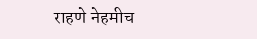राहणे नेहमीच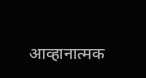आव्हानात्मक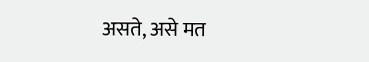असते, असे मत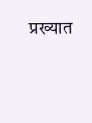प्रख्यात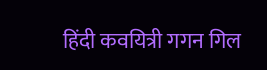हिंदी कवयित्री गगन गिल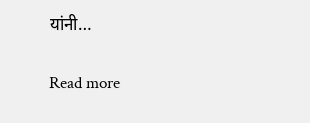यांनी…

Read more